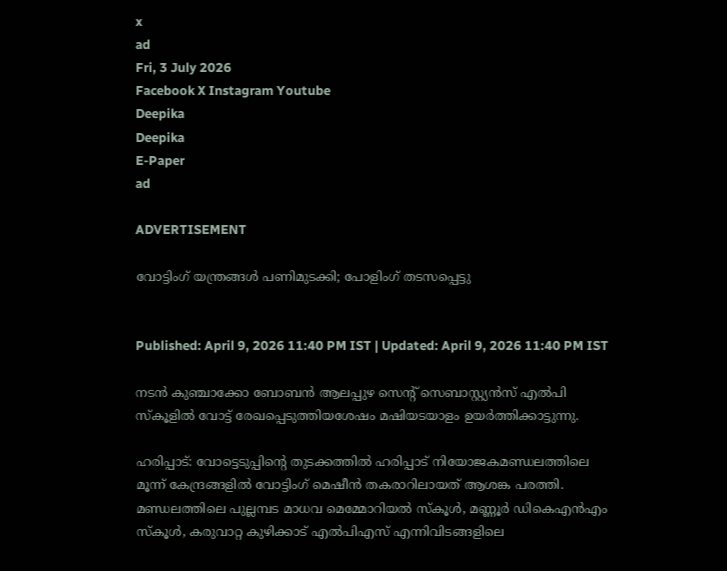x
ad
Fri, 3 July 2026
Facebook X Instagram Youtube
Deepika
Deepika
E-Paper
ad

ADVERTISEMENT

വോട്ടിംഗ് യന്ത്രങ്ങൾ പണിമുടക്കി; പോളിംഗ് തടസപ്പെട്ടു


Published: April 9, 2026 11:40 PM IST | Updated: April 9, 2026 11:40 PM IST

നടൻ കുഞ്ചാക്കോ ബോബൻ ആലപ്പുഴ സെന്‍റ് സെബാസ്റ്റ്യൻസ് എൽപി സ്കൂളിൽ വോട്ട് രേഖപ്പെടുത്തിയശേഷം മഷിയടയാളം ഉയർത്തിക്കാട്ടുന്നു.

ഹരിപ്പാട്: വോട്ടെടുപ്പിന്‍റെ തുടക്കത്തിൽ ഹരിപ്പാട് നിയോജകമണ്ഡലത്തിലെ മൂന്ന് കേന്ദ്രങ്ങളിൽ വോട്ടിംഗ് മെഷീൻ തകരാറിലായത് ആശങ്ക പരത്തി. മണ്ഡലത്തിലെ പുല്ലമ്പട മാധവ മെമ്മോറിയൽ സ്കൂൾ, മണ്ണൂർ ഡികെഎൻഎം സ്കൂൾ, കരുവാറ്റ കുഴിക്കാട് എൽപിഎസ് എന്നിവിടങ്ങളിലെ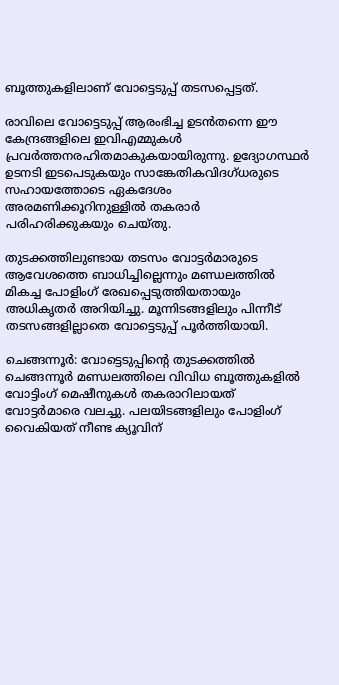ബൂത്തുകളിലാണ് വോട്ടെടുപ്പ് തടസപ്പെട്ടത്.

രാവിലെ വോട്ടെടുപ്പ് ആരംഭിച്ച ഉടൻതന്നെ ഈ കേന്ദ്രങ്ങളിലെ ഇവിഎമ്മുകൾ പ്രവർത്തനരഹിതമാകുകയായിരുന്നു. ഉദ്യോഗസ്ഥർ ഉടനടി ഇടപെടുകയും സാങ്കേതികവിദഗ്ധരുടെ സഹായത്തോടെ ഏകദേശം അരമണിക്കൂറിനുള്ളിൽ തകരാർ പരിഹരിക്കുകയും ചെയ്തു.

തുടക്കത്തിലുണ്ടായ തടസം വോട്ടർമാരുടെ ആവേശത്തെ ബാധിച്ചില്ലെന്നും മണ്ഡലത്തിൽ മികച്ച പോളിംഗ് രേഖപ്പെടുത്തിയതായും അധികൃതർ അറിയിച്ചു. മൂന്നിടങ്ങളിലും പിന്നീട് തടസങ്ങളില്ലാതെ വോട്ടെടുപ്പ് പൂർത്തിയായി.

ചെങ്ങന്നൂർ: വോട്ടെടുപ്പിന്‍റെ തുടക്കത്തിൽ ചെങ്ങന്നൂർ മണ്ഡലത്തിലെ വിവിധ ബൂത്തുകളിൽ വോട്ടിംഗ് മെഷീനുകൾ തകരാറിലായത് വോട്ടർമാരെ വലച്ചു. പലയിടങ്ങളിലും പോളിംഗ് വൈകിയത് നീണ്ട ക്യൂവിന്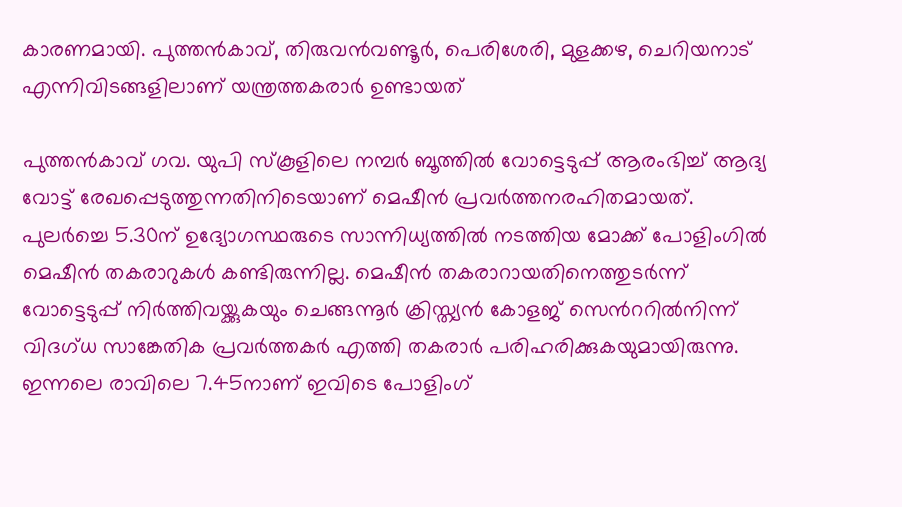കാരണമായി. പുത്തൻകാവ്, തിരുവൻവണ്ടൂർ, പെരിശേരി, മുളക്കഴ, ചെറിയനാട് എന്നിവിടങ്ങളിലാണ് യന്ത്രത്തകരാർ ഉണ്ടായത്

പുത്തൻകാവ് ഗവ. യുപി സ്കൂളിലെ നമ്പർ ബൂത്തിൽ വോട്ടെടുപ്പ് ആരംഭിച്ച് ആദ്യ വോട്ട് രേഖപ്പെടുത്തുന്നതിനിടെയാണ് മെഷീൻ പ്രവർത്തനരഹിതമായത്. പുലർച്ചെ 5.30ന് ഉദ്യോഗസ്ഥരുടെ സാന്നിധ്യത്തിൽ നടത്തിയ മോക്ക് പോളിംഗിൽ മെഷീൻ തകരാറുകൾ കണ്ടിരുന്നില്ല. മെഷീൻ തകരാറായതിനെത്തുടർന്ന് വോട്ടെടുപ്പ് നിർത്തിവയ്ക്കുകയും ചെങ്ങന്നൂർ ക്രിസ്ത്യൻ കോളജ് സെന്‍ററിൽനിന്ന് വിദഗ്ധ സാങ്കേതിക പ്രവർത്തകർ എത്തി തകരാർ പരിഹരിക്കുകയുമായിരുന്നു. ഇന്നലെ രാവിലെ 7.45നാണ് ഇവിടെ പോളിംഗ്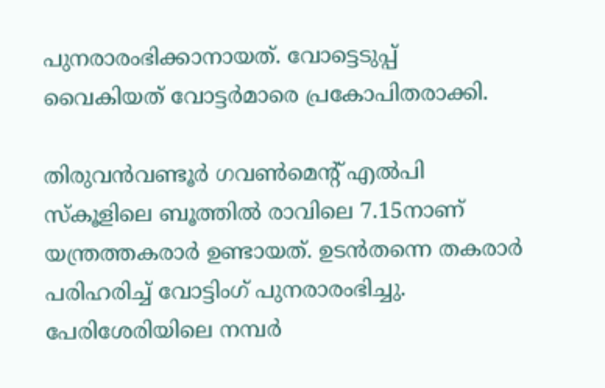പുനരാരംഭിക്കാനായത്. വോട്ടെടുപ്പ് വൈകിയത് വോട്ടർമാരെ പ്രകോപിതരാക്കി.

തിരുവൻവണ്ടൂർ ഗവൺമെന്‍റ് എൽപി സ്കൂളിലെ ബൂത്തിൽ രാവിലെ 7.15നാണ് യന്ത്രത്തകരാർ ഉണ്ടായത്. ഉടൻതന്നെ തകരാർ പരിഹരിച്ച് വോട്ടിംഗ് പുനരാരംഭിച്ചു. പേരിശേരിയിലെ നമ്പർ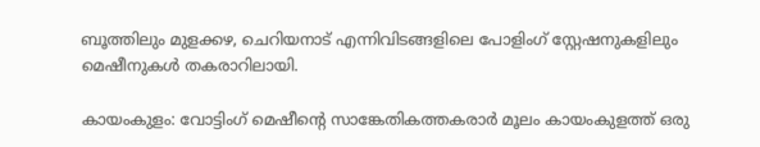ബൂത്തിലും മുളക്കഴ, ചെറിയനാട് എന്നിവിടങ്ങളിലെ പോളിംഗ് സ്റ്റേഷനുകളിലും മെഷീനുകൾ തകരാറിലായി.

കായംകുളം: വോട്ടിംഗ് മെഷീന്‍റെ സാങ്കേതികത്തകരാർ മൂലം കായംകുളത്ത് ഒരു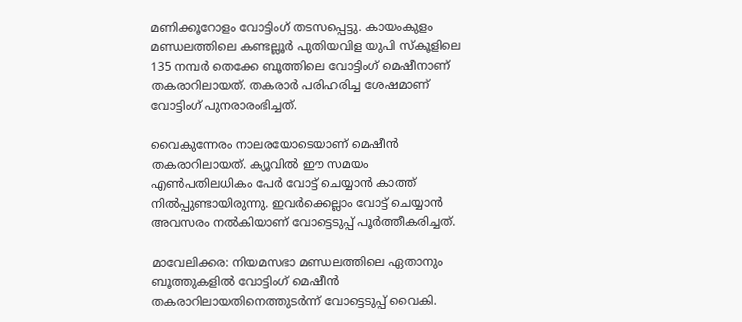മണിക്കൂറോളം വോട്ടിംഗ് തടസപ്പെട്ടു. കായംകുളം മണ്ഡലത്തിലെ കണ്ടല്ലൂർ പുതിയവിള യുപി സ്കൂളിലെ 135 നമ്പർ തെക്കേ ബൂത്തിലെ വോട്ടിംഗ് മെഷീനാണ് തകരാറിലായത്. തകരാർ പരിഹരിച്ച ശേഷമാണ് വോട്ടിംഗ് പുനരാരംഭിച്ചത്.

വൈകുന്നേരം നാലരയോടെയാണ് മെഷീൻ തകരാറിലായത്. ക്യൂവിൽ ഈ സമയം എൺപതിലധികം പേർ വോട്ട് ചെയ്യാൻ കാത്ത് നിൽപ്പുണ്ടായിരുന്നു. ഇവർക്കെല്ലാം വോട്ട് ചെയ്യാൻ അവസരം നൽകിയാണ് വോട്ടെടുപ്പ് പൂർത്തീകരിച്ചത്.

മാവേലിക്കര: നിയമസഭാ മണ്ഡലത്തിലെ ഏതാനും ബൂത്തുകളില്‍ വോട്ടിംഗ് മെഷീന്‍ തകരാറിലായതിനെത്തുടര്‍ന്ന് വോട്ടെടുപ്പ് വൈകി.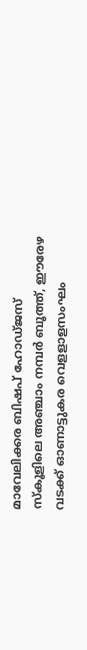മാവേലിക്കര ബിഷപ് ഹോഡ്ജസ് സ്‌കൂളിലെ അഞ്ചാം നമ്പര്‍ ബൂത്ത്, ഈരേഴ വടക്ക് ഓണാട്ടുകര വെളളാളസംഘം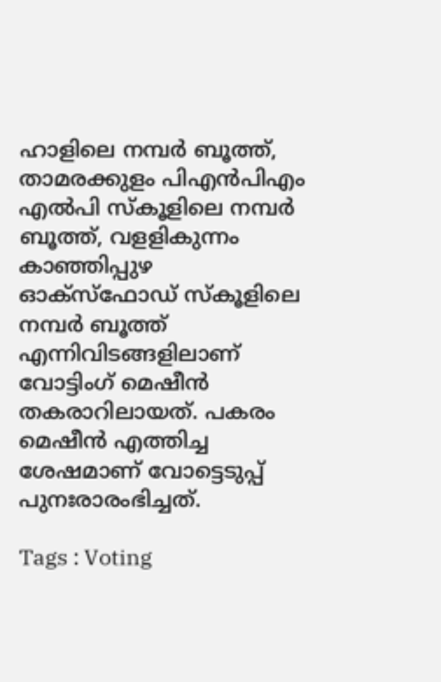ഹാളിലെ നമ്പര്‍ ബൂത്ത്, താമരക്കുളം പിഎന്‍പിഎം എല്‍പി സ്‌കൂളിലെ നമ്പര്‍ ബൂത്ത്, വളളികുന്നം കാഞ്ഞിപ്പുഴ ഓക്സ്ഫോഡ് സ്‌കൂളിലെ നമ്പര്‍ ബൂത്ത് എന്നിവിടങ്ങളിലാണ് വോട്ടിംഗ് മെഷീന്‍ തകരാറിലായത്. പകരം മെഷീന്‍ എത്തിച്ച ശേഷമാണ് വോട്ടെടുപ്പ് പുനഃരാരംഭിച്ചത്.

Tags : Voting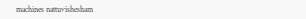machines nattuvishesham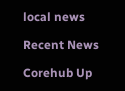local news

Recent News

Corehub Up